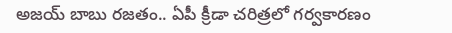అజయ్ బాబు రజతం.. ఏపీ క్రీడా చరిత్రలో గర్వకారణం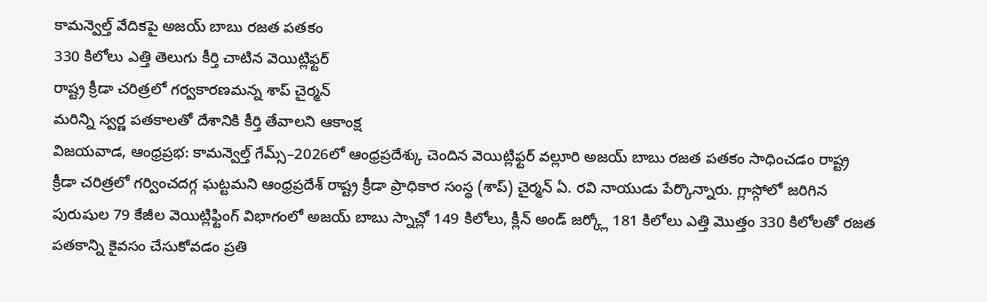కామన్వెల్త్ వేదికపై అజయ్ బాబు రజత పతకం
330 కిలోలు ఎత్తి తెలుగు కీర్తి చాటిన వెయిట్లిఫ్టర్
రాష్ట్ర క్రీడా చరిత్రలో గర్వకారణమన్న శాప్ చైర్మన్
మరిన్ని స్వర్ణ పతకాలతో దేశానికి కీర్తి తేవాలని ఆకాంక్ష
విజయవాడ, ఆంధ్రప్రభ: కామన్వెల్త్ గేమ్స్–2026లో ఆంధ్రప్రదేశ్కు చెందిన వెయిట్లిఫ్టర్ వల్లూరి అజయ్ బాబు రజత పతకం సాధించడం రాష్ట్ర క్రీడా చరిత్రలో గర్వించదగ్గ ఘట్టమని ఆంధ్రప్రదేశ్ రాష్ట్ర క్రీడా ప్రాధికార సంస్థ (శాప్) చైర్మన్ ఏ. రవి నాయుడు పేర్కొన్నారు. గ్లాస్గోలో జరిగిన పురుషుల 79 కేజీల వెయిట్లిఫ్టింగ్ విభాగంలో అజయ్ బాబు స్నాచ్లో 149 కిలోలు, క్లీన్ అండ్ జర్క్లో 181 కిలోలు ఎత్తి మొత్తం 330 కిలోలతో రజత పతకాన్ని కైవసం చేసుకోవడం ప్రతి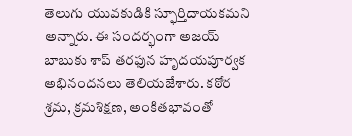తెలుగు యువకుడికి స్ఫూర్తిదాయకమని అన్నారు. ఈ సందర్భంగా అజయ్ బాబుకు శాప్ తరఫున హృదయపూర్వక అభినందనలు తెలియజేశారు. కఠోర శ్రమ, క్రమశిక్షణ, అంకితభావంతో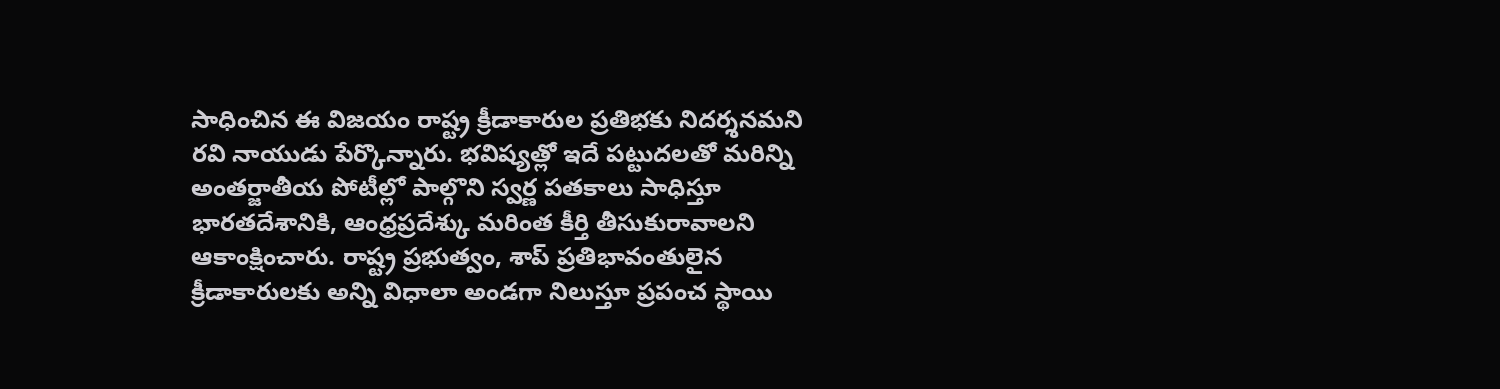సాధించిన ఈ విజయం రాష్ట్ర క్రీడాకారుల ప్రతిభకు నిదర్శనమని రవి నాయుడు పేర్కొన్నారు. భవిష్యత్లో ఇదే పట్టుదలతో మరిన్ని అంతర్జాతీయ పోటీల్లో పాల్గొని స్వర్ణ పతకాలు సాధిస్తూ భారతదేశానికి, ఆంధ్రప్రదేశ్కు మరింత కీర్తి తీసుకురావాలని ఆకాంక్షించారు. రాష్ట్ర ప్రభుత్వం, శాప్ ప్రతిభావంతులైన క్రీడాకారులకు అన్ని విధాలా అండగా నిలుస్తూ ప్రపంచ స్థాయి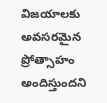విజయాలకు అవసరమైన ప్రోత్సాహం అందిస్తుందని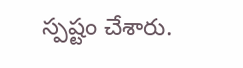స్పష్టం చేశారు.